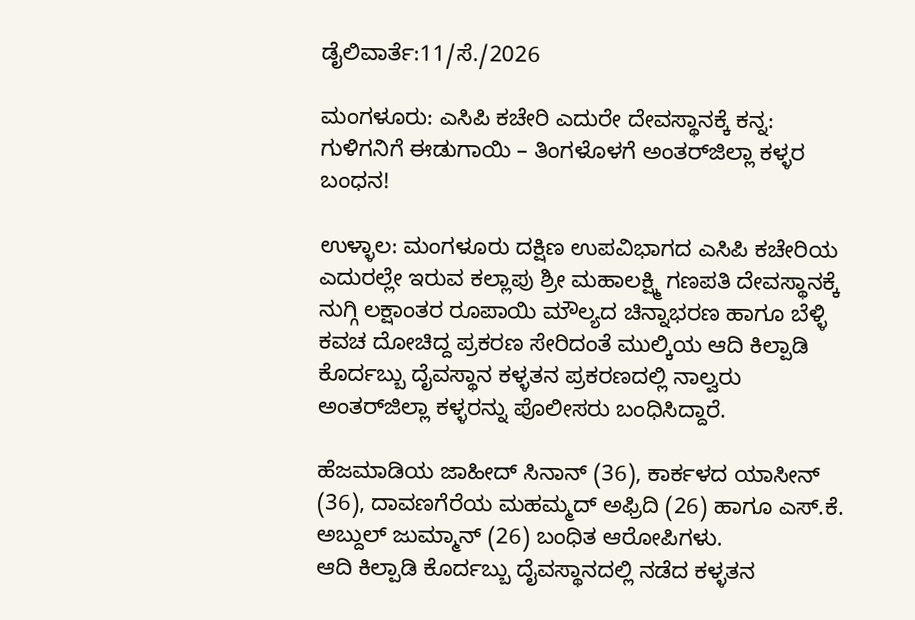ಡೈಲಿವಾರ್ತೆ:11/ಸೆ./2026

ಮಂಗಳೂರು: ಎಸಿಪಿ ಕಚೇರಿ ಎದುರೇ ದೇವಸ್ಥಾನಕ್ಕೆ ಕನ್ನ: ಗುಳಿಗನಿಗೆ ಈಡುಗಾಯಿ – ತಿಂಗಳೊಳಗೆ ಅಂತರ್‌ಜಿಲ್ಲಾ ಕಳ್ಳರ ಬಂಧನ!

ಉಳ್ಳಾಲ: ಮಂಗಳೂರು ದಕ್ಷಿಣ ಉಪವಿಭಾಗದ ಎಸಿಪಿ ಕಚೇರಿಯ ಎದುರಲ್ಲೇ ಇರುವ ಕಲ್ಲಾಪು ಶ್ರೀ ಮಹಾಲಕ್ಷ್ಮಿ ಗಣಪತಿ ದೇವಸ್ಥಾನಕ್ಕೆ ನುಗ್ಗಿ ಲಕ್ಷಾಂತರ ರೂಪಾಯಿ ಮೌಲ್ಯದ ಚಿನ್ನಾಭರಣ ಹಾಗೂ ಬೆಳ್ಳಿ ಕವಚ ದೋಚಿದ್ದ ಪ್ರಕರಣ ಸೇರಿದಂತೆ ಮುಲ್ಕಿಯ ಆದಿ ಕಿಲ್ಪಾಡಿ ಕೊರ್ದಬ್ಬು ದೈವಸ್ಥಾನ ಕಳ್ಳತನ ಪ್ರಕರಣದಲ್ಲಿ ನಾಲ್ವರು ಅಂತರ್‌ಜಿಲ್ಲಾ ಕಳ್ಳರನ್ನು ಪೊಲೀಸರು ಬಂಧಿಸಿದ್ದಾರೆ.

ಹೆಜಮಾಡಿಯ ಜಾಹೀದ್ ಸಿನಾನ್ (36), ಕಾರ್ಕಳದ ಯಾಸೀನ್ (36), ದಾವಣಗೆರೆಯ ಮಹಮ್ಮದ್ ಅಫ್ರಿದಿ (26) ಹಾಗೂ ಎಸ್.ಕೆ. ಅಬ್ದುಲ್ ಜುಮ್ಮಾನ್ (26) ಬಂಧಿತ ಆರೋಪಿಗಳು.
ಆದಿ ಕಿಲ್ಪಾಡಿ ಕೊರ್ದಬ್ಬು ದೈವಸ್ಥಾನದಲ್ಲಿ ನಡೆದ ಕಳ್ಳತನ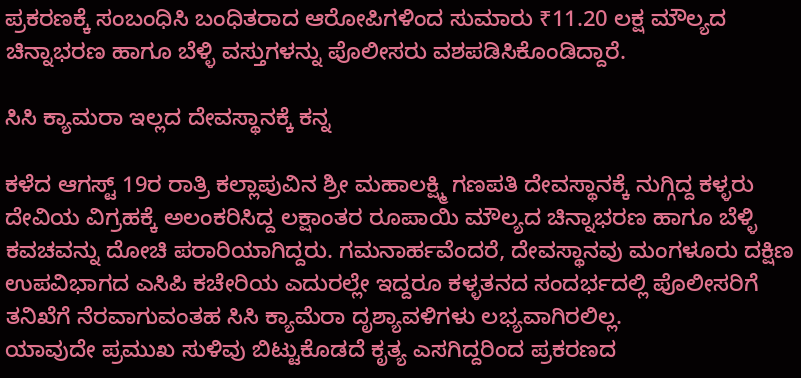ಪ್ರಕರಣಕ್ಕೆ ಸಂಬಂಧಿಸಿ ಬಂಧಿತರಾದ ಆರೋಪಿಗಳಿಂದ ಸುಮಾರು ₹11.20 ಲಕ್ಷ ಮೌಲ್ಯದ ಚಿನ್ನಾಭರಣ ಹಾಗೂ ಬೆಳ್ಳಿ ವಸ್ತುಗಳನ್ನು ಪೊಲೀಸರು ವಶಪಡಿಸಿಕೊಂಡಿದ್ದಾರೆ.

ಸಿಸಿ ಕ್ಯಾಮರಾ ಇಲ್ಲದ ದೇವಸ್ಥಾನಕ್ಕೆ ಕನ್ನ

ಕಳೆದ ಆಗಸ್ಟ್ 19ರ ರಾತ್ರಿ ಕಲ್ಲಾಪುವಿನ ಶ್ರೀ ಮಹಾಲಕ್ಷ್ಮಿ ಗಣಪತಿ ದೇವಸ್ಥಾನಕ್ಕೆ ನುಗ್ಗಿದ್ದ ಕಳ್ಳರು ದೇವಿಯ ವಿಗ್ರಹಕ್ಕೆ ಅಲಂಕರಿಸಿದ್ದ ಲಕ್ಷಾಂತರ ರೂಪಾಯಿ ಮೌಲ್ಯದ ಚಿನ್ನಾಭರಣ ಹಾಗೂ ಬೆಳ್ಳಿ ಕವಚವನ್ನು ದೋಚಿ ಪರಾರಿಯಾಗಿದ್ದರು. ಗಮನಾರ್ಹವೆಂದರೆ, ದೇವಸ್ಥಾನವು ಮಂಗಳೂರು ದಕ್ಷಿಣ ಉಪವಿಭಾಗದ ಎಸಿಪಿ ಕಚೇರಿಯ ಎದುರಲ್ಲೇ ಇದ್ದರೂ ಕಳ್ಳತನದ ಸಂದರ್ಭದಲ್ಲಿ ಪೊಲೀಸರಿಗೆ ತನಿಖೆಗೆ ನೆರವಾಗುವಂತಹ ಸಿಸಿ ಕ್ಯಾಮೆರಾ ದೃಶ್ಯಾವಳಿಗಳು ಲಭ್ಯವಾಗಿರಲಿಲ್ಲ.
ಯಾವುದೇ ಪ್ರಮುಖ ಸುಳಿವು ಬಿಟ್ಟುಕೊಡದೆ ಕೃತ್ಯ ಎಸಗಿದ್ದರಿಂದ ಪ್ರಕರಣದ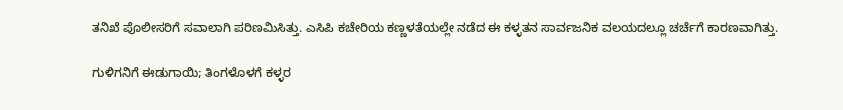ತನಿಖೆ ಪೊಲೀಸರಿಗೆ ಸವಾಲಾಗಿ ಪರಿಣಮಿಸಿತ್ತು. ಎಸಿಪಿ ಕಚೇರಿಯ ಕಣ್ಣಳತೆಯಲ್ಲೇ ನಡೆದ ಈ ಕಳ್ಳತನ ಸಾರ್ವಜನಿಕ ವಲಯದಲ್ಲೂ ಚರ್ಚೆಗೆ ಕಾರಣವಾಗಿತ್ತು.

ಗುಳಿಗನಿಗೆ ಈಡುಗಾಯಿ; ತಿಂಗಳೊಳಗೆ ಕಳ್ಳರ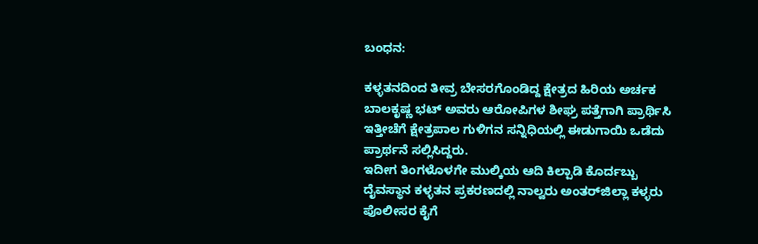ಬಂಧನ:

ಕಳ್ಳತನದಿಂದ ತೀವ್ರ ಬೇಸರಗೊಂಡಿದ್ದ ಕ್ಷೇತ್ರದ ಹಿರಿಯ ಅರ್ಚಕ ಬಾಲಕೃಷ್ಣ ಭಟ್ ಅವರು ಆರೋಪಿಗಳ ಶೀಘ್ರ ಪತ್ತೆಗಾಗಿ ಪ್ರಾರ್ಥಿಸಿ ಇತ್ತೀಚೆಗೆ ಕ್ಷೇತ್ರಪಾಲ ಗುಳಿಗನ ಸನ್ನಿಧಿಯಲ್ಲಿ ಈಡುಗಾಯಿ ಒಡೆದು ಪ್ರಾರ್ಥನೆ ಸಲ್ಲಿಸಿದ್ದರು.
ಇದೀಗ ತಿಂಗಳೊಳಗೇ ಮುಲ್ಕಿಯ ಆದಿ ಕಿಲ್ಪಾಡಿ ಕೊರ್ದಬ್ಬು ದೈವಸ್ಥಾನ ಕಳ್ಳತನ ಪ್ರಕರಣದಲ್ಲಿ ನಾಲ್ವರು ಅಂತರ್‌ಜಿಲ್ಲಾ ಕಳ್ಳರು ಪೊಲೀಸರ ಕೈಗೆ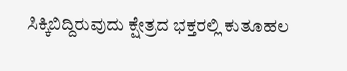ಸಿಕ್ಕಿಬಿದ್ದಿರುವುದು ಕ್ಷೇತ್ರದ ಭಕ್ತರಲ್ಲಿ ಕುತೂಹಲ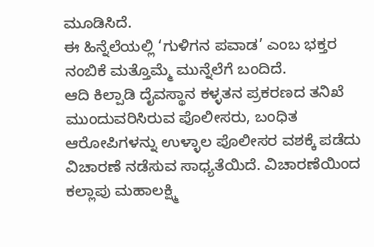ಮೂಡಿಸಿದೆ.
ಈ ಹಿನ್ನೆಲೆಯಲ್ಲಿ ‘ಗುಳಿಗನ ಪವಾಡ’ ಎಂಬ ಭಕ್ತರ ನಂಬಿಕೆ ಮತ್ತೊಮ್ಮೆ ಮುನ್ನೆಲೆಗೆ ಬಂದಿದೆ.
ಆದಿ ಕಿಲ್ಪಾಡಿ ದೈವಸ್ಥಾನ ಕಳ್ಳತನ ಪ್ರಕರಣದ ತನಿಖೆ ಮುಂದುವರಿಸಿರುವ ಪೊಲೀಸರು, ಬಂಧಿತ ಆರೋಪಿಗಳನ್ನು ಉಳ್ಳಾಲ ಪೊಲೀಸರ ವಶಕ್ಕೆ ಪಡೆದು ವಿಚಾರಣೆ ನಡೆಸುವ ಸಾಧ್ಯತೆಯಿದೆ. ವಿಚಾರಣೆಯಿಂದ ಕಲ್ಲಾಪು ಮಹಾಲಕ್ಷ್ಮಿ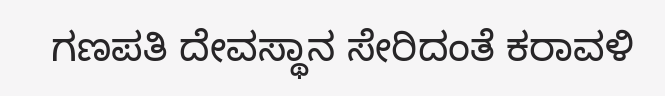ಗಣಪತಿ ದೇವಸ್ಥಾನ ಸೇರಿದಂತೆ ಕರಾವಳಿ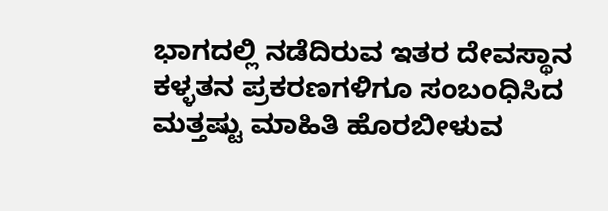ಭಾಗದಲ್ಲಿ ನಡೆದಿರುವ ಇತರ ದೇವಸ್ಥಾನ ಕಳ್ಳತನ ಪ್ರಕರಣಗಳಿಗೂ ಸಂಬಂಧಿಸಿದ ಮತ್ತಷ್ಟು ಮಾಹಿತಿ ಹೊರಬೀಳುವ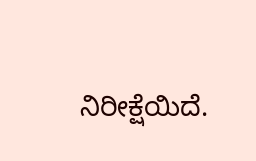ನಿರೀಕ್ಷೆಯಿದೆ.